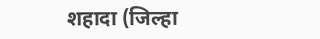शहादा (जिल्हा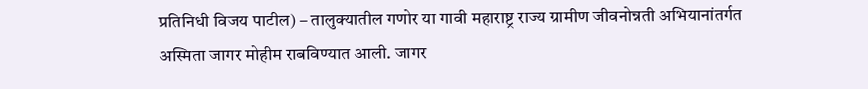प्रतिनिधी विजय पाटील) – तालुक्यातील गणोर या गावी महाराष्ट्र राज्य ग्रामीण जीवनोन्नती अभियानांतर्गत
अस्मिता जागर मोहीम राबविण्यात आली. जागर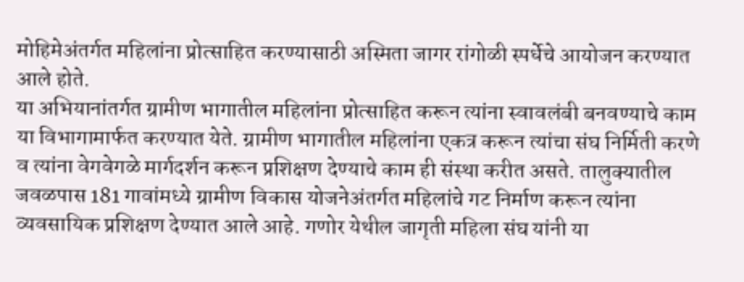मोहिमेअंतर्गत महिलांना प्रोत्साहित करण्यासाठी अस्मिता जागर रांगोळी स्पर्धेचे आयोजन करण्यात आले होते.
या अभियानांतर्गत ग्रामीण भागातील महिलांना प्रोत्साहित करून त्यांना स्वावलंबी बनवण्याचे काम या विभागामार्फत करण्यात येते. ग्रामीण भागातील महिलांना एकत्र करून त्यांचा संघ निर्मिती करणे व त्यांना वेगवेगळे मार्गदर्शन करून प्रशिक्षण देण्याचे काम ही संस्था करीत असते. तालुक्यातील जवळपास 181 गावांमध्ये ग्रामीण विकास योजनेअंतर्गत महिलांचे गट निर्माण करून त्यांना व्यवसायिक प्रशिक्षण देण्यात आले आहे. गणोर येथील जागृती महिला संघ यांनी या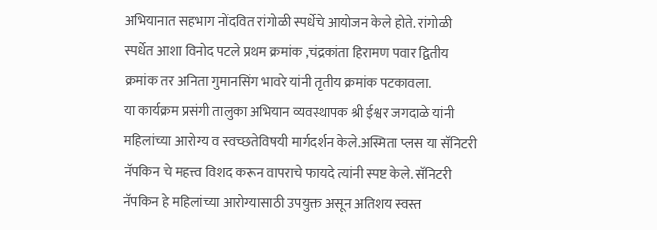अभियानात सहभाग नोंदवित रांगोळी स्पर्धेचे आयोजन केले होते. रांगोळी स्पर्धेत आशा विनोद पटले प्रथम क्रमांक ,चंद्रकांता हिरामण पवार द्वितीय क्रमांक तर अनिता गुमानसिंग भावरे यांनी तृतीय क्रमांक पटकावला.
या कार्यक्रम प्रसंगी तालुका अभियान व्यवस्थापक श्री ईश्वर जगदाळे यांनी महिलांच्या आरोग्य व स्वच्छतेविषयी मार्गदर्शन केले.अस्मिता प्लस या सॅनिटरी नॅपकिन चे महत्त्व विशद करून वापराचे फायदे त्यांनी स्पष्ट केले. सॅनिटरी नॅपकिन हे महिलांच्या आरोग्यासाठी उपयुक्त असून अतिशय स्वस्त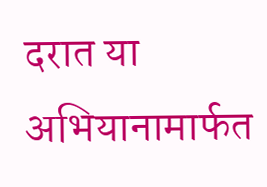दरात या अभियानामार्फत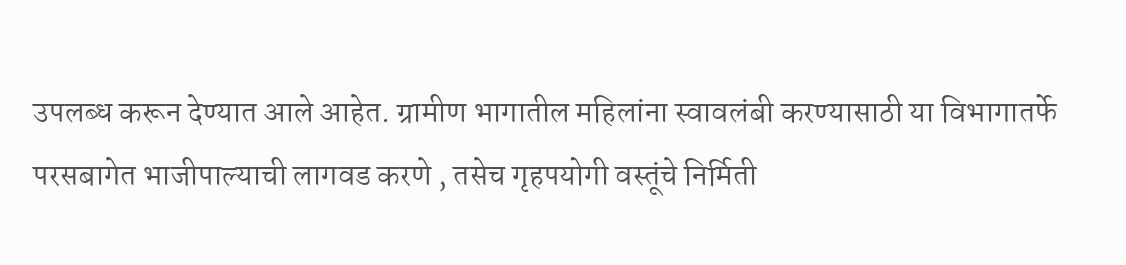उपलब्ध करून देण्यात आले आहेत. ग्रामीण भागातील महिलांना स्वावलंबी करण्यासाठी या विभागातर्फे परसबागेत भाजीपाल्याची लागवड करणे , तसेच गृहपयोगी वस्तूंचे निर्मिती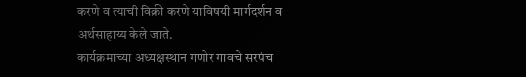करणे व त्याची विक्री करणे याविषयी मार्गदर्शन व अर्थसाहाय्य केले जाते.
कार्यक्रमाच्या अध्यक्षस्थान गणोर गावचे सरपंच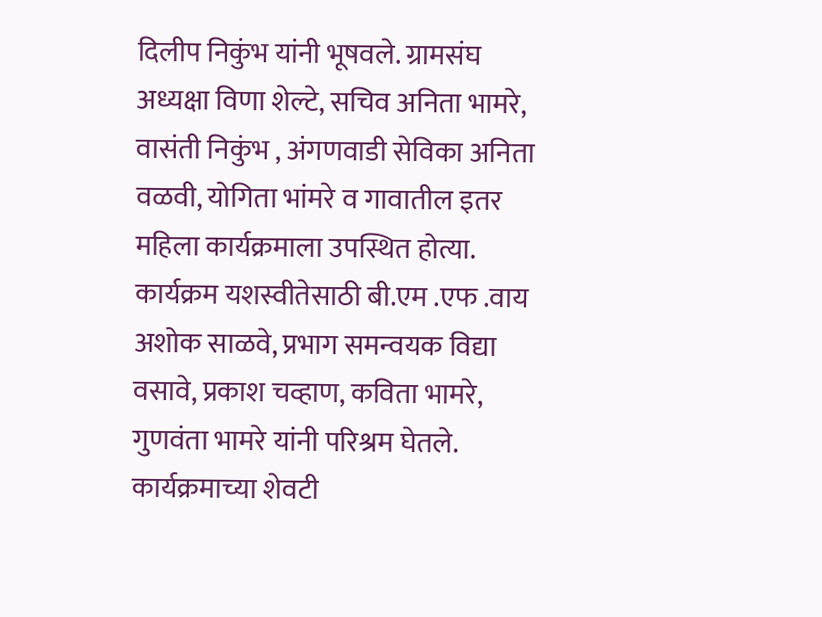दिलीप निकुंभ यांनी भूषवले. ग्रामसंघ अध्यक्षा विणा शेल्टे, सचिव अनिता भामरे, वासंती निकुंभ , अंगणवाडी सेविका अनिता वळवी, योगिता भांमरे व गावातील इतर महिला कार्यक्रमाला उपस्थित होत्या. कार्यक्रम यशस्वीतेसाठी बी.एम .एफ .वाय अशोक साळवे, प्रभाग समन्वयक विद्या वसावे, प्रकाश चव्हाण, कविता भामरे, गुणवंता भामरे यांनी परिश्रम घेतले. कार्यक्रमाच्या शेवटी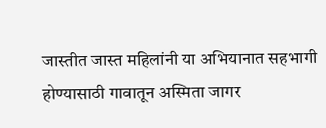जास्तीत जास्त महिलांनी या अभियानात सहभागी होण्यासाठी गावातून अस्मिता जागर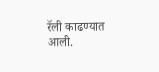रॅली काढण्यात आली.